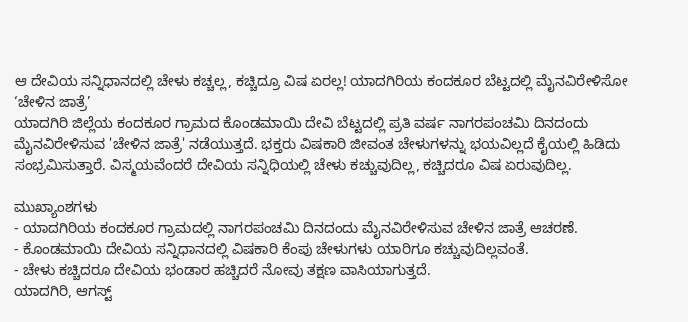ಆ ದೇವಿಯ ಸನ್ನಿಧಾನದಲ್ಲಿ ಚೇಳು ಕಚ್ಚಲ್ಲ, ಕಚ್ಚಿದ್ರೂ ವಿಷ ಏರಲ್ಲ! ಯಾದಗಿರಿಯ ಕಂದಕೂರ ಬೆಟ್ಟದಲ್ಲಿ ಮೈನವಿರೇಳಿಸೋ ‘ಚೇಳಿನ ಜಾತ್ರೆ’
ಯಾದಗಿರಿ ಜಿಲ್ಲೆಯ ಕಂದಕೂರ ಗ್ರಾಮದ ಕೊಂಡಮಾಯಿ ದೇವಿ ಬೆಟ್ಟದಲ್ಲಿ ಪ್ರತಿ ವರ್ಷ ನಾಗರಪಂಚಮಿ ದಿನದಂದು ಮೈನವಿರೇಳಿಸುವ 'ಚೇಳಿನ ಜಾತ್ರೆ' ನಡೆಯುತ್ತದೆ. ಭಕ್ತರು ವಿಷಕಾರಿ ಜೀವಂತ ಚೇಳುಗಳನ್ನು ಭಯವಿಲ್ಲದೆ ಕೈಯಲ್ಲಿ ಹಿಡಿದು ಸಂಭ್ರಮಿಸುತ್ತಾರೆ. ವಿಸ್ಮಯವೆಂದರೆ ದೇವಿಯ ಸನ್ನಿಧಿಯಲ್ಲಿ ಚೇಳು ಕಚ್ಚುವುದಿಲ್ಲ, ಕಚ್ಚಿದರೂ ವಿಷ ಏರುವುದಿಲ್ಲ.

ಮುಖ್ಯಾಂಶಗಳು
- ಯಾದಗಿರಿಯ ಕಂದಕೂರ ಗ್ರಾಮದಲ್ಲಿ ನಾಗರಪಂಚಮಿ ದಿನದಂದು ಮೈನವಿರೇಳಿಸುವ ಚೇಳಿನ ಜಾತ್ರೆ ಆಚರಣೆ.
- ಕೊಂಡಮಾಯಿ ದೇವಿಯ ಸನ್ನಿಧಾನದಲ್ಲಿ ವಿಷಕಾರಿ ಕೆಂಪು ಚೇಳುಗಳು ಯಾರಿಗೂ ಕಚ್ಚುವುದಿಲ್ಲವಂತೆ.
- ಚೇಳು ಕಚ್ಚಿದರೂ ದೇವಿಯ ಭಂಡಾರ ಹಚ್ಚಿದರೆ ನೋವು ತಕ್ಷಣ ವಾಸಿಯಾಗುತ್ತದೆ.
ಯಾದಗಿರಿ, ಆಗಸ್ಟ್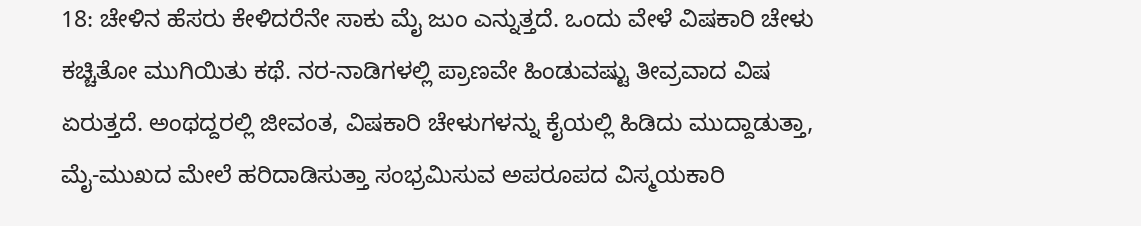18: ಚೇಳಿನ ಹೆಸರು ಕೇಳಿದರೆನೇ ಸಾಕು ಮೈ ಜುಂ ಎನ್ನುತ್ತದೆ. ಒಂದು ವೇಳೆ ವಿಷಕಾರಿ ಚೇಳು ಕಚ್ಚಿತೋ ಮುಗಿಯಿತು ಕಥೆ. ನರ-ನಾಡಿಗಳಲ್ಲಿ ಪ್ರಾಣವೇ ಹಿಂಡುವಷ್ಟು ತೀವ್ರವಾದ ವಿಷ ಏರುತ್ತದೆ. ಅಂಥದ್ದರಲ್ಲಿ ಜೀವಂತ, ವಿಷಕಾರಿ ಚೇಳುಗಳನ್ನು ಕೈಯಲ್ಲಿ ಹಿಡಿದು ಮುದ್ದಾಡುತ್ತಾ, ಮೈ-ಮುಖದ ಮೇಲೆ ಹರಿದಾಡಿಸುತ್ತಾ ಸಂಭ್ರಮಿಸುವ ಅಪರೂಪದ ವಿಸ್ಮಯಕಾರಿ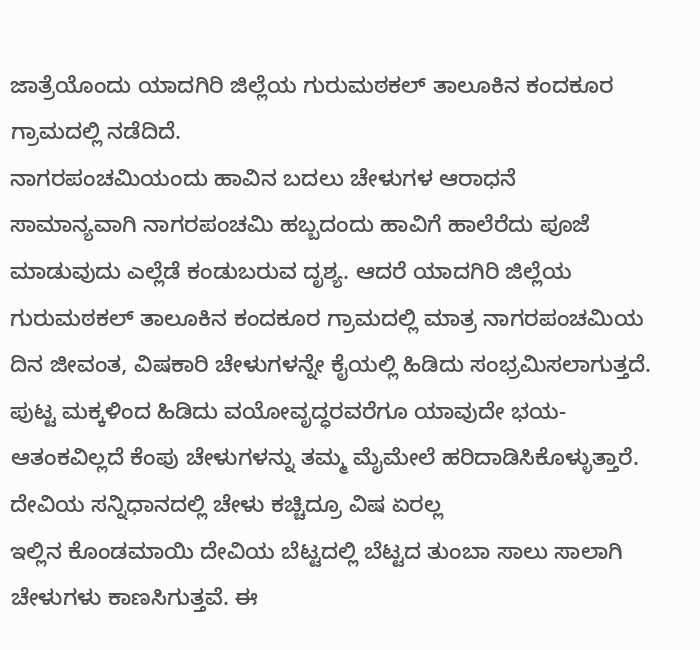ಜಾತ್ರೆಯೊಂದು ಯಾದಗಿರಿ ಜಿಲ್ಲೆಯ ಗುರುಮಠಕಲ್ ತಾಲೂಕಿನ ಕಂದಕೂರ ಗ್ರಾಮದಲ್ಲಿ ನಡೆದಿದೆ.
ನಾಗರಪಂಚಮಿಯಂದು ಹಾವಿನ ಬದಲು ಚೇಳುಗಳ ಆರಾಧನೆ
ಸಾಮಾನ್ಯವಾಗಿ ನಾಗರಪಂಚಮಿ ಹಬ್ಬದಂದು ಹಾವಿಗೆ ಹಾಲೆರೆದು ಪೂಜೆ ಮಾಡುವುದು ಎಲ್ಲೆಡೆ ಕಂಡುಬರುವ ದೃಶ್ಯ. ಆದರೆ ಯಾದಗಿರಿ ಜಿಲ್ಲೆಯ ಗುರುಮಠಕಲ್ ತಾಲೂಕಿನ ಕಂದಕೂರ ಗ್ರಾಮದಲ್ಲಿ ಮಾತ್ರ ನಾಗರಪಂಚಮಿಯ ದಿನ ಜೀವಂತ, ವಿಷಕಾರಿ ಚೇಳುಗಳನ್ನೇ ಕೈಯಲ್ಲಿ ಹಿಡಿದು ಸಂಭ್ರಮಿಸಲಾಗುತ್ತದೆ. ಪುಟ್ಟ ಮಕ್ಕಳಿಂದ ಹಿಡಿದು ವಯೋವೃದ್ಧರವರೆಗೂ ಯಾವುದೇ ಭಯ-ಆತಂಕವಿಲ್ಲದೆ ಕೆಂಪು ಚೇಳುಗಳನ್ನು ತಮ್ಮ ಮೈಮೇಲೆ ಹರಿದಾಡಿಸಿಕೊಳ್ಳುತ್ತಾರೆ.
ದೇವಿಯ ಸನ್ನಿಧಾನದಲ್ಲಿ ಚೇಳು ಕಚ್ಚಿದ್ರೂ ವಿಷ ಏರಲ್ಲ
ಇಲ್ಲಿನ ಕೊಂಡಮಾಯಿ ದೇವಿಯ ಬೆಟ್ಟದಲ್ಲಿ ಬೆಟ್ಟದ ತುಂಬಾ ಸಾಲು ಸಾಲಾಗಿ ಚೇಳುಗಳು ಕಾಣಸಿಗುತ್ತವೆ. ಈ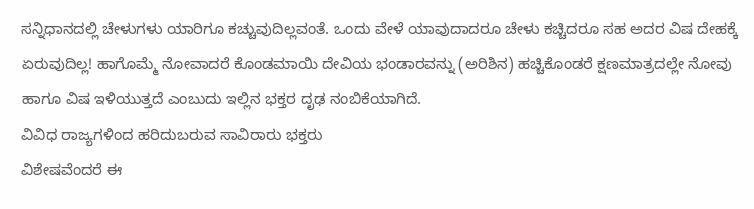ಸನ್ನಿಧಾನದಲ್ಲಿ ಚೇಳುಗಳು ಯಾರಿಗೂ ಕಚ್ಚುವುದಿಲ್ಲವಂತೆ. ಒಂದು ವೇಳೆ ಯಾವುದಾದರೂ ಚೇಳು ಕಚ್ಚಿದರೂ ಸಹ ಅದರ ವಿಷ ದೇಹಕ್ಕೆ ಏರುವುದಿಲ್ಲ! ಹಾಗೊಮ್ಮೆ ನೋವಾದರೆ ಕೊಂಡಮಾಯಿ ದೇವಿಯ ಭಂಡಾರವನ್ನು (ಅರಿಶಿನ) ಹಚ್ಚಿಕೊಂಡರೆ ಕ್ಷಣಮಾತ್ರದಲ್ಲೇ ನೋವು ಹಾಗೂ ವಿಷ ಇಳಿಯುತ್ತದೆ ಎಂಬುದು ಇಲ್ಲಿನ ಭಕ್ತರ ದೃಢ ನಂಬಿಕೆಯಾಗಿದೆ.
ವಿವಿಧ ರಾಜ್ಯಗಳಿಂದ ಹರಿದುಬರುವ ಸಾವಿರಾರು ಭಕ್ತರು
ವಿಶೇಷವೆಂದರೆ ಈ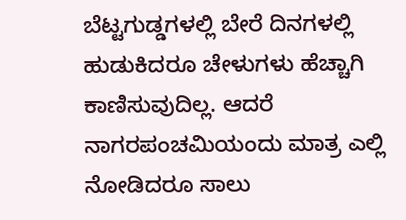ಬೆಟ್ಟಗುಡ್ಡಗಳಲ್ಲಿ ಬೇರೆ ದಿನಗಳಲ್ಲಿ ಹುಡುಕಿದರೂ ಚೇಳುಗಳು ಹೆಚ್ಚಾಗಿ ಕಾಣಿಸುವುದಿಲ್ಲ. ಆದರೆ ನಾಗರಪಂಚಮಿಯಂದು ಮಾತ್ರ ಎಲ್ಲಿ ನೋಡಿದರೂ ಸಾಲು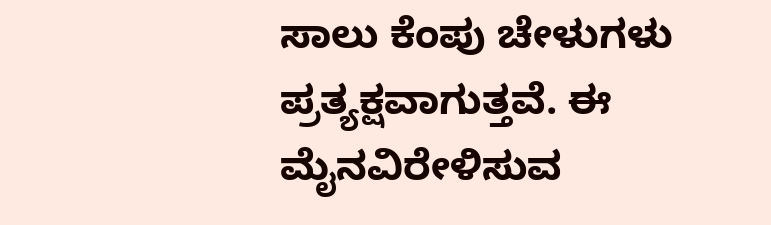ಸಾಲು ಕೆಂಪು ಚೇಳುಗಳು ಪ್ರತ್ಯಕ್ಷವಾಗುತ್ತವೆ. ಈ ಮೈನವಿರೇಳಿಸುವ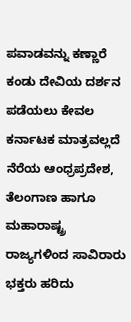ಪವಾಡವನ್ನು ಕಣ್ಣಾರೆ ಕಂಡು ದೇವಿಯ ದರ್ಶನ ಪಡೆಯಲು ಕೇವಲ ಕರ್ನಾಟಕ ಮಾತ್ರವಲ್ಲದೆ ನೆರೆಯ ಆಂಧ್ರಪ್ರದೇಶ, ತೆಲಂಗಾಣ ಹಾಗೂ ಮಹಾರಾಷ್ಟ್ರ ರಾಜ್ಯಗಳಿಂದ ಸಾವಿರಾರು ಭಕ್ತರು ಹರಿದು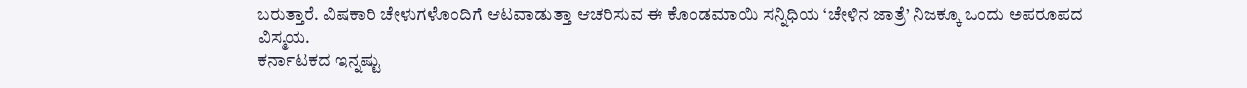ಬರುತ್ತಾರೆ. ವಿಷಕಾರಿ ಚೇಳುಗಳೊಂದಿಗೆ ಆಟವಾಡುತ್ತಾ ಆಚರಿಸುವ ಈ ಕೊಂಡಮಾಯಿ ಸನ್ನಿಧಿಯ ‘ಚೇಳಿನ ಜಾತ್ರೆ’ ನಿಜಕ್ಕೂ ಒಂದು ಅಪರೂಪದ ವಿಸ್ಮಯ.
ಕರ್ನಾಟಕದ ಇನ್ನಷ್ಟು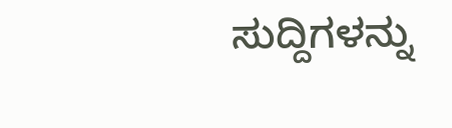ಸುದ್ದಿಗಳನ್ನು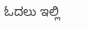ಓದಲು ಇಲ್ಲಿ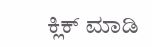ಕ್ಲಿಕ್ ಮಾಡಿ